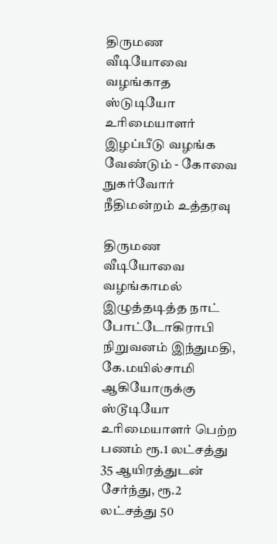திருமண வீடியோவை வழங்காத ஸ்டுடியோ உரிமையாளர் இழப்பீடு வழங்க வேண்டும் - கோவை நுகர்வோர் நீதிமன்றம் உத்தரவு

திருமண வீடியோவை வழங்காமல் இழுத்தடித்த நாட் போட்டோகிராபி நிறுவனம் இந்துமதி, கே.மயில்சாமி ஆகியோருக்கு ஸ்டூடியோ உரிமையாளர் பெற்ற பணம் ரூ.1 லட்சத்து 35 ஆயிரத்துடன் சேர்ந்து, ரூ.2 லட்சத்து 50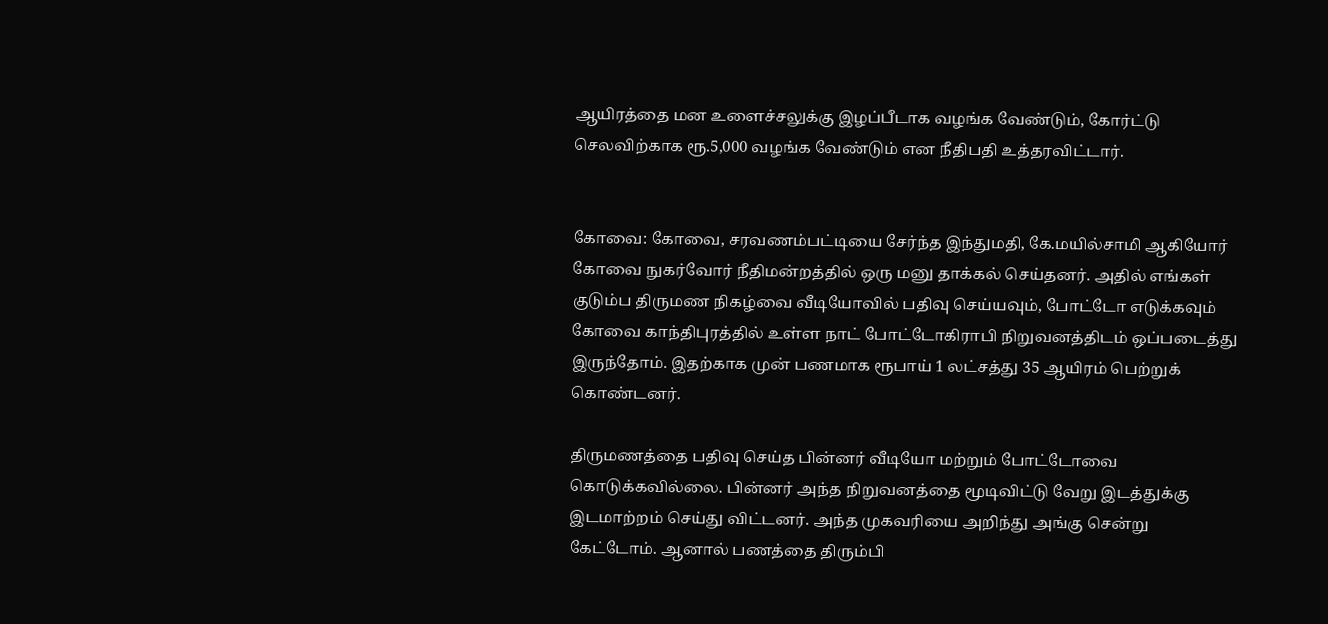ஆயிரத்தை மன உளைச்சலுக்கு இழப்பீடாக வழங்க வேண்டும், கோர்ட்டு செலவிற்காக ரூ.5,000 வழங்க வேண்டும் என நீதிபதி உத்தரவிட்டார்.


கோவை: கோவை, சரவணம்பட்டியை சேர்ந்த இந்துமதி, கே.மயில்சாமி ஆகியோர் கோவை நுகர்வோர் நீதிமன்றத்தில் ஒரு மனு தாக்கல் செய்தனர். அதில் எங்கள் குடும்ப திருமண நிகழ்வை வீடியோவில் பதிவு செய்யவும், போட்டோ எடுக்கவும் கோவை காந்திபுரத்தில் உள்ள நாட் போட்டோகிராபி நிறுவனத்திடம் ஒப்படைத்து இருந்தோம். இதற்காக முன் பணமாக ரூபாய் 1 லட்சத்து 35 ஆயிரம் பெற்றுக் கொண்டனர்.

திருமணத்தை பதிவு செய்த பின்னர் வீடியோ மற்றும் போட்டோவை கொடுக்கவில்லை. பின்னர் அந்த நிறுவனத்தை மூடிவிட்டு வேறு இடத்துக்கு இடமாற்றம் செய்து விட்டனர். அந்த முகவரியை அறிந்து அங்கு சென்று கேட்டோம். ஆனால் பணத்தை திரும்பி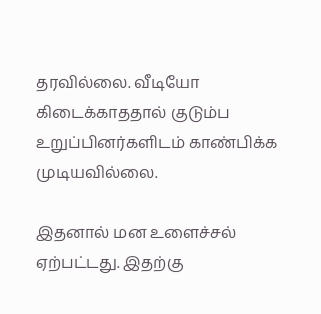தரவில்லை. வீடியோ கிடைக்காததால் குடும்ப உறுப்பினர்களிடம் காண்பிக்க முடியவில்லை.

இதனால் மன உளைச்சல் ஏற்பட்டது. இதற்கு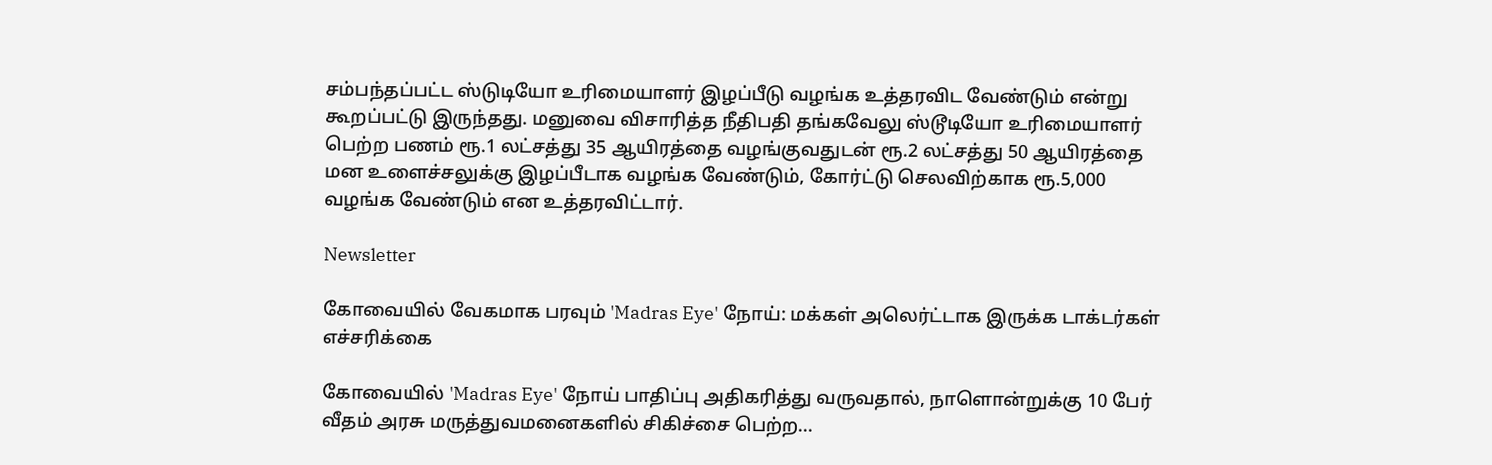சம்பந்தப்பட்ட ஸ்டுடியோ உரிமையாளர் இழப்பீடு வழங்க உத்தரவிட வேண்டும் என்று கூறப்பட்டு இருந்தது. மனுவை விசாரித்த நீதிபதி தங்கவேலு ஸ்டூடியோ உரிமையாளர் பெற்ற பணம் ரூ.1 லட்சத்து 35 ஆயிரத்தை வழங்குவதுடன் ரூ.2 லட்சத்து 50 ஆயிரத்தை மன உளைச்சலுக்கு இழப்பீடாக வழங்க வேண்டும், கோர்ட்டு செலவிற்காக ரூ.5,000 வழங்க வேண்டும் என உத்தரவிட்டார்.

Newsletter

கோவையில் வேகமாக பரவும் 'Madras Eye' நோய்: மக்கள் அலெர்ட்டாக இருக்க டாக்டர்கள் எச்சரிக்கை

கோவையில் 'Madras Eye' நோய் பாதிப்பு அதிகரித்து வருவதால், நாளொன்றுக்கு 10 பேர் வீதம் அரசு மருத்துவமனைகளில் சிகிச்சை பெற்ற...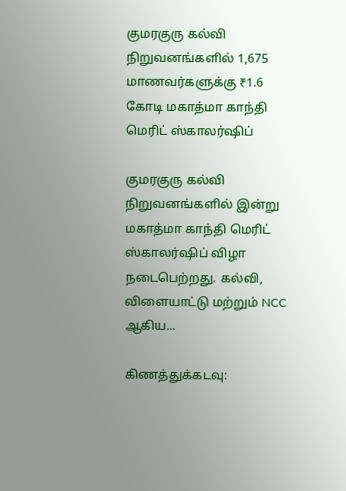குமரகுரு கல்வி நிறுவனங்களில் 1,675 மாணவர்களுக்கு ₹1.6 கோடி மகாத்மா காந்தி மெரிட் ஸ்காலர்ஷிப்

குமரகுரு கல்வி நிறுவனங்களில் இன்று மகாத்மா காந்தி மெரிட் ஸ்காலர்ஷிப் விழா நடைபெற்றது. கல்வி, விளையாட்டு மற்றும் NCC ஆகிய...

கிணத்துக்கடவு: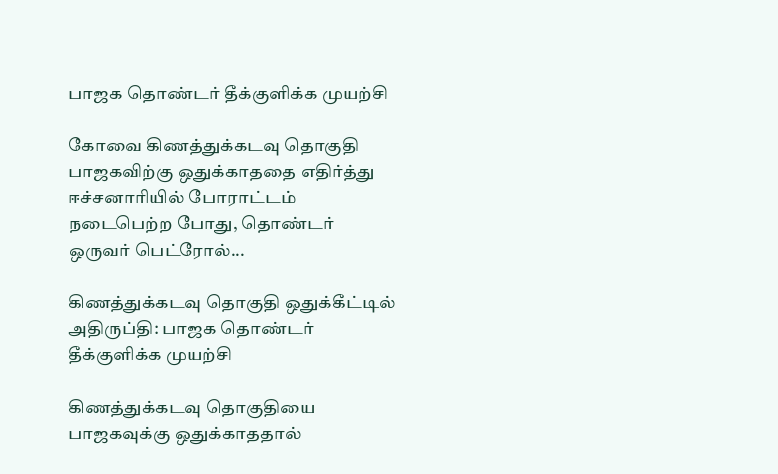பாஜக தொண்டர் தீக்குளிக்க முயற்சி

கோவை கிணத்துக்கடவு தொகுதி பாஜகவிற்கு ஒதுக்காததை எதிர்த்து ஈச்சனாரியில் போராட்டம் நடைபெற்ற போது, தொண்டர் ஒருவர் பெட்ரோல்...

கிணத்துக்கடவு தொகுதி ஒதுக்கீட்டில் அதிருப்தி: பாஜக தொண்டர் தீக்குளிக்க முயற்சி

கிணத்துக்கடவு தொகுதியை பாஜகவுக்கு ஒதுக்காததால்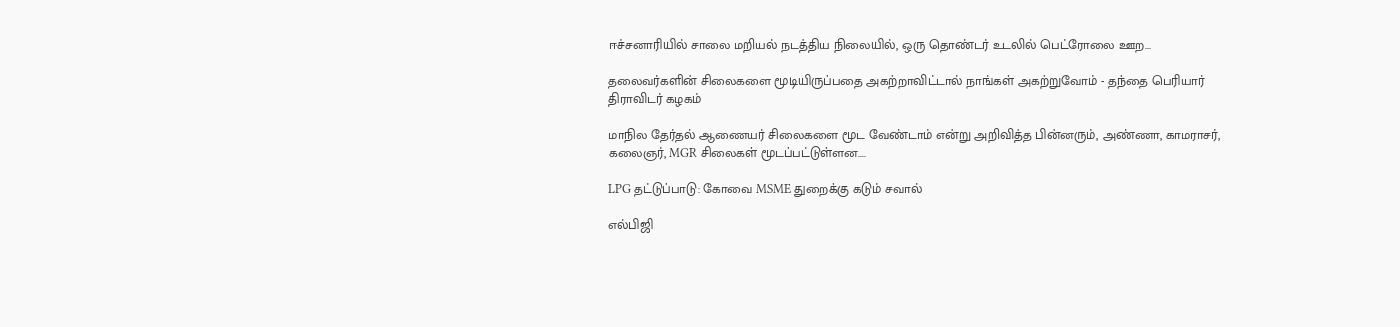ஈச்சனாரியில் சாலை மறியல் நடத்திய நிலையில், ஒரு தொண்டர் உடலில் பெட்ரோலை ஊற...

தலைவர்களின் சிலைகளை மூடியிருப்பதை அகற்றாவிட்டால் நாங்கள் அகற்றுவோம் - தந்தை பெரியார் திராவிடர் கழகம்

மாநில தேர்தல் ஆணையர் சிலைகளை மூட வேண்டாம் என்று அறிவித்த பின்னரும், அண்ணா, காமராசர், கலைஞர், MGR சிலைகள் மூடப்பட்டுள்ளன....

LPG தட்டுப்பாடு: கோவை MSME துறைக்கு கடும் சவால்

எல்பிஜி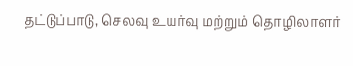தட்டுப்பாடு, செலவு உயர்வு மற்றும் தொழிலாளர்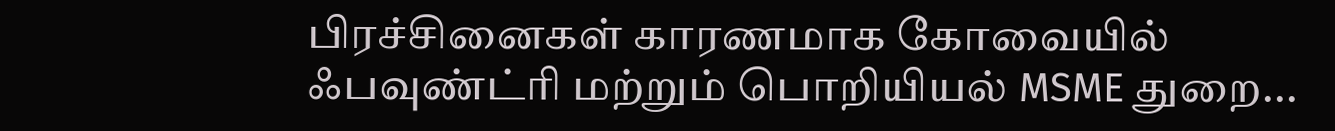பிரச்சினைகள் காரணமாக கோவையில் ஃபவுண்ட்ரி மற்றும் பொறியியல் MSME துறை...